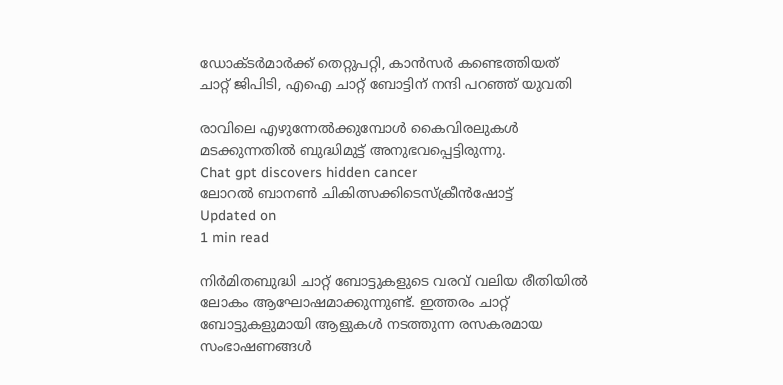ഡോക്ടര്‍മാർക്ക് തെറ്റുപറ്റി, കാൻസർ കണ്ടെത്തിയത് ചാറ്റ് ജിപിടി, എഐ ചാറ്റ് ബോട്ടിന് നന്ദി പറഞ്ഞ് യുവതി

രാവിലെ എഴുന്നേൽക്കുമ്പോൾ കൈവിരലുകൾ മടക്കുന്നതിൽ ബുദ്ധിമുട്ട് അനുഭവപ്പെട്ടിരുന്നു.
Chat gpt discovers hidden cancer
ലോറല്‍ ബാനണ്‍ ചികിത്സക്കിടെസ്ക്രീൻഷോട്ട്
Updated on
1 min read

നിര്‍മിതബുദ്ധി ചാറ്റ് ബോട്ടുകളുടെ വരവ് വലിയ രീതിയില്‍ ലോകം ആഘോഷമാക്കുന്നുണ്ട്. ഇത്തരം ചാറ്റ് ബോട്ടുകളുമായി ആളുകള്‍ നടത്തുന്ന രസകരമായ സംഭാഷണങ്ങള്‍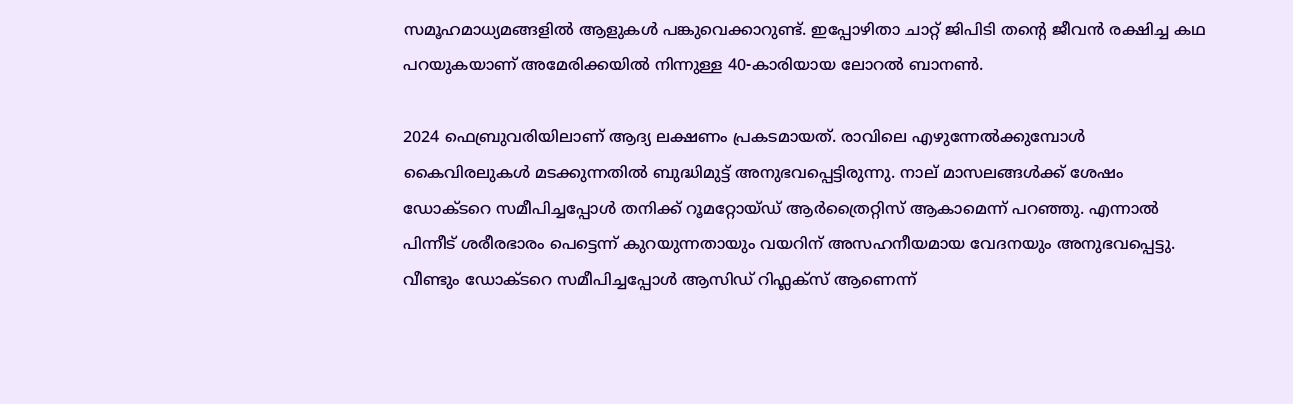സമൂഹമാധ്യമങ്ങളിൽ ആളുകള്‍ പങ്കുവെക്കാറുണ്ട്. ഇപ്പോഴിതാ ചാറ്റ് ജിപിടി തന്റെ ജീവന്‍ രക്ഷിച്ച കഥ പറയുകയാണ് അമേരിക്കയില്‍ നിന്നുള്ള 40-കാരിയായ ലോറല്‍ ബാനണ്‍.

2024 ഫെബ്രുവരിയിലാണ് ആദ്യ ലക്ഷണം പ്രകടമായത്. രാവിലെ എഴുന്നേൽക്കുമ്പോൾ കൈവിരലുകൾ മടക്കുന്നതിൽ ബുദ്ധിമുട്ട് അനുഭവപ്പെട്ടിരുന്നു. നാല് മാസലങ്ങൾക്ക് ശേഷം ഡോക്ടറെ സമീപിച്ചപ്പോൾ തനിക്ക് റൂമറ്റോയ്ഡ് ആർത്രൈറ്റിസ് ആകാമെന്ന് പറഞ്ഞു. എന്നാൽ പിന്നീട് ശരീരഭാരം പെട്ടെന്ന് കുറയുന്നതായും വയറിന് അസഹനീയമായ വേദനയും അനുഭവപ്പെട്ടു. വീണ്ടും ഡോക്ടറെ സമീപിച്ചപ്പോൾ ആസിഡ് റിഫ്ലക്സ് ആണെന്ന്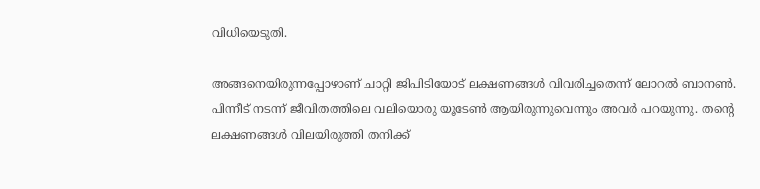വിധിയെടുതി.

അങ്ങനെയിരുന്നപ്പോഴാണ് ചാറ്റി ജിപിടിയോട് ലക്ഷണങ്ങൾ വിവരിച്ചതെന്ന് ലോറല്‍ ബാനണ്‍. പിന്നീട് നടന്ന് ജീവിതത്തിലെ വലിയൊരു യൂടേൺ ആയിരുന്നുവെന്നും അവർ പറയുന്നു. തന്റെ ലക്ഷണങ്ങൾ വിലയിരുത്തി തനിക്ക്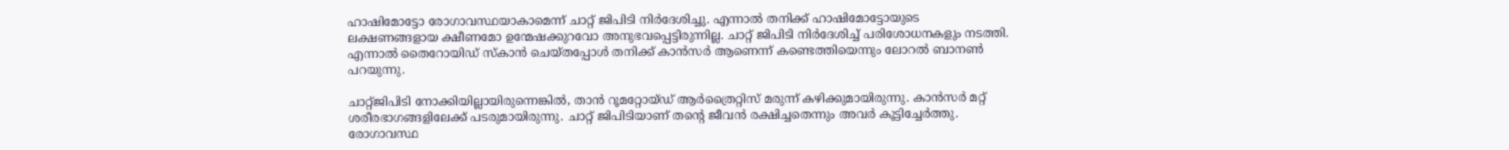ഹാഷിമോട്ടോ രോഗാവസ്ഥയാകാമെന്ന് ചാറ്റ് ജിപിടി നിര്‍ദേശിച്ചു. എന്നാൽ തനിക്ക് ഹാഷിമോട്ടോയുടെ ലക്ഷണങ്ങളായ ക്ഷീണമോ ഉന്മേഷക്കുറവോ അനുഭവപ്പെട്ടിരുന്നില്ല. ചാറ്റ് ജിപിടി നിര്‍ദേശിച്ച് പരിശോധനകളും നടത്തി. എന്നാൽ തൈറോയിഡ് സ്‌കാന്‍ ചെയ്തപ്പോള്‍ തനിക്ക് കാന്‍സര്‍ ആണെന്ന് കണ്ടെത്തിയെന്നും ലോറല്‍ ബാനണ്‍ പറയുന്നു.

ചാറ്റ്ജിപിടി നോക്കിയില്ലായിരുന്നെങ്കിൽ, താൻ റൂമറ്റോയ്ഡ് ആർത്രൈറ്റിസ് മരുന്ന് കഴിക്കുമായിരുന്നു. കാൻസർ മറ്റ് ശരീരഭാഗങ്ങളിലേക്ക് പടരുമായിരുന്നു. ചാറ്റ് ജിപിടിയാണ് തന്റെ ജീവൻ രക്ഷിച്ചതെന്നും അവർ കൂട്ടിച്ചേർത്തു. രോഗാവസ്ഥ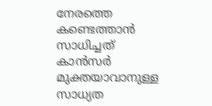നേരത്തെ കണ്ടെത്താൻ സാധിച്ചത് കാൻസർ മുക്തയാവാനുള്ള സാധ്യത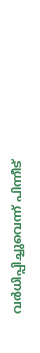വർധിപ്പിച്ചുവെന്ന് പിന്നീട്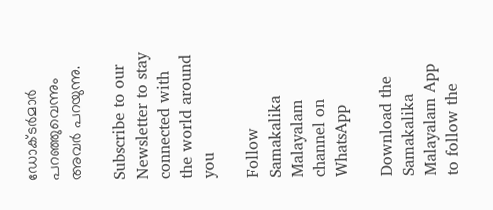ഡോക്ടർമാർ പറഞ്ഞുവെന്നും അവർ പറയുന്നു.

Subscribe to our Newsletter to stay connected with the world around you

Follow Samakalika Malayalam channel on WhatsApp

Download the Samakalika Malayalam App to follow the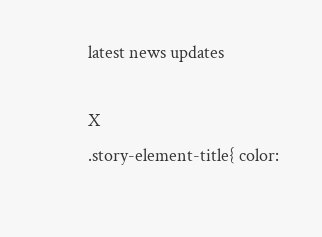latest news updates

X
.story-element-title{ color: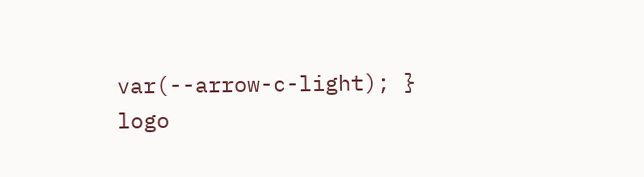var(--arrow-c-light); }
logo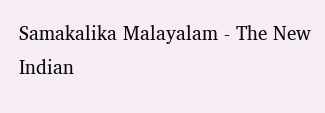Samakalika Malayalam - The New Indian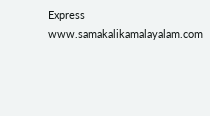Express
www.samakalikamalayalam.com